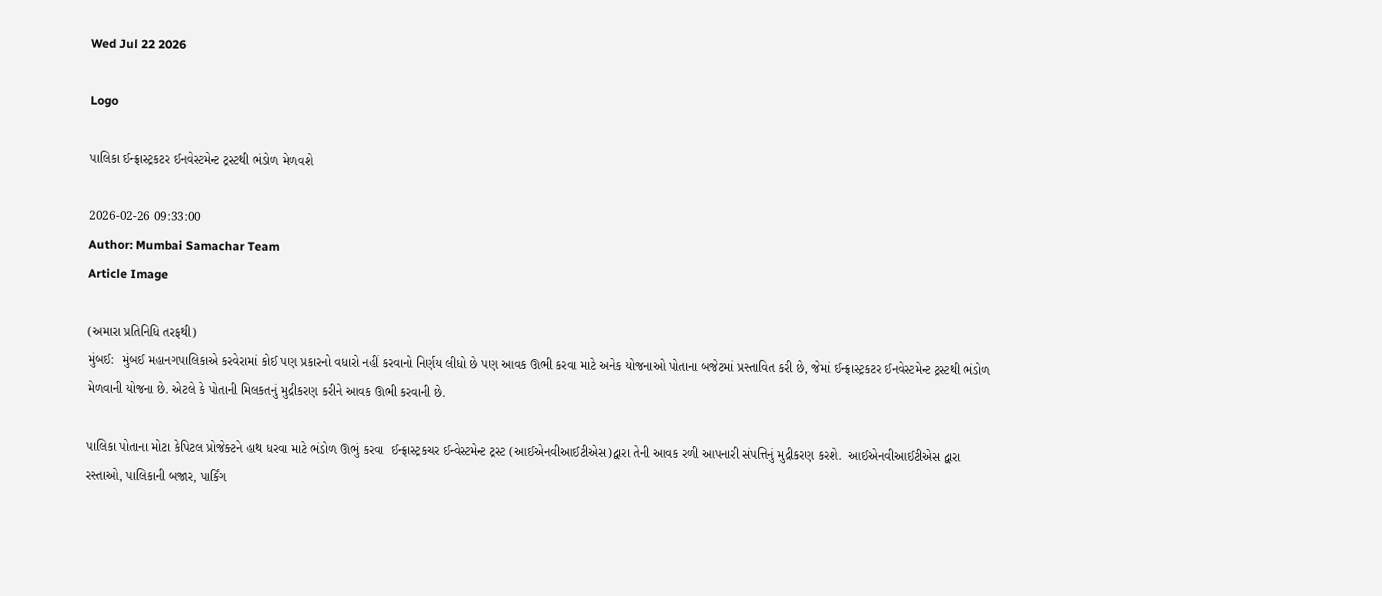Wed Jul 22 2026

Logo

પાલિકા ઈન્ફ્રાસ્ટ્રકટર ઈનવેસ્ટમેન્ટ ટ્રસ્ટથી ભંડોળ મેળવશે

2026-02-26 09:33:00
Author: Mumbai Samachar Team
Article Image

(અમારા પ્રતિનિધિ તરફથી)
મુંબઈ:  મુંબઈ મહાનગપાલિકાએ કરવેરામાં કોઈ પણ પ્રકારનો વધારો નહીં કરવાનો નિર્ણય લીધો છે પણ આવક ઊભી કરવા માટે અનેક યોજનાઓ પોતાના બજેટમાં પ્રસ્તાવિત કરી છે, જેમાં ઈન્ફ્રાસ્ટ્રકટર ઈનવેસ્ટમેન્ટ ટ્રસ્ટથી ભંડોળ મેળવાની યોજના છે. એટલે કે પોતાની મિલકતનું મુદ્રીકરણ કરીને આવક ઊભી કરવાની છે.

પાલિકા પોતાના મોટા કેપિટલ પ્રોજેક્ટને હાથ ધરવા માટે ભંડોળ ઊભું કરવા  ઈન્ફ્રાસ્ટ્રકચર ઈન્વેસ્ટમેન્ટ ટ્રસ્ટ (આઈએનવીઆઈટીએસ)દ્વારા તેની આવક રળી આપનારી સંપત્તિનું મુદ્રીકરણ કરશે.  આઈએનવીઆઈટીએસ દ્વારા રસ્તાઓ, પાલિકાની બજાર, પાર્કિંગ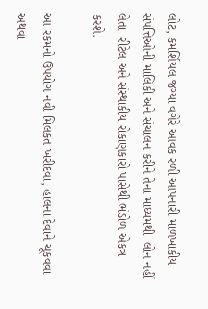લોટ, કમર્શિયલ જગ્યા વગેરે આવક રળી આપનારી માળખાકીય સંપત્તિઓની માલિકી અને સંચાલન કરીને તેના માધ્યમથી  લોન નહીં લેતા  રીટેલ અને સંસ્થાકીય રોકાણકારો પાસેથી ભંડોળ એકત્ર કરશે.

આ રકમનો ઉપયોગ નવી મિલકત ખરીદવા, હાલના દેવાને ચૂકવવા અથવા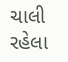ચાલી રહેલા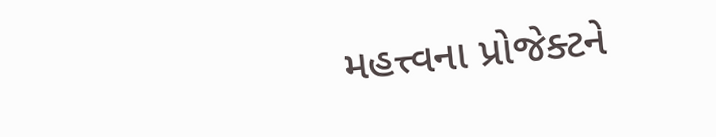મહત્ત્વના પ્રોજેક્ટને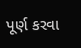પૂર્ણ કરવા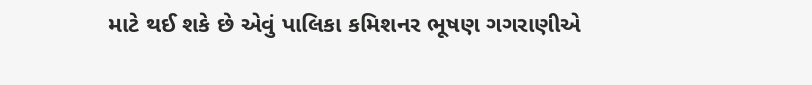માટે થઈ શકે છે એવું પાલિકા કમિશનર ભૂષણ ગગરાણીએ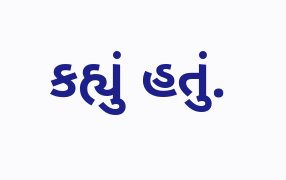કહ્યું હતું.